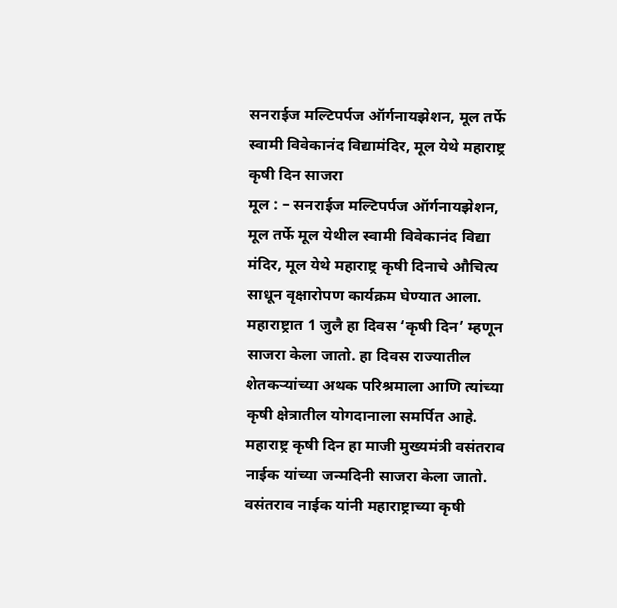सनराईज मल्टिपर्पज ऑर्गनायझेशन, मूल तर्फे स्वामी विवेकानंद विद्यामंदिर, मूल येथे महाराष्ट्र कृषी दिन साजरा
मूल : – सनराईज मल्टिपर्पज ऑर्गनायझेशन, मूल तर्फे मूल येथील स्वामी विवेकानंद विद्या मंदिर, मूल येथे महाराष्ट्र कृषी दिनाचे औचित्य साधून वृक्षारोपण कार्यक्रम घेण्यात आला. महाराष्ट्रात 1 जुलै हा दिवस ‘कृषी दिन’ म्हणून साजरा केला जातो. हा दिवस राज्यातील शेतकऱ्यांच्या अथक परिश्रमाला आणि त्यांच्या कृषी क्षेत्रातील योगदानाला समर्पित आहे.
महाराष्ट्र कृषी दिन हा माजी मुख्यमंत्री वसंतराव नाईक यांच्या जन्मदिनी साजरा केला जातो. वसंतराव नाईक यांनी महाराष्ट्राच्या कृषी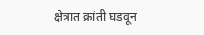क्षेत्रात क्रांती घडवून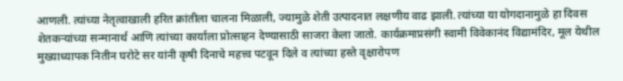आणली. त्यांच्या नेतृत्वाखाली हरित क्रांतीला चालना मिळाली, ज्यामुळे शेती उत्पादनात लक्षणीय वाढ झाली. त्यांच्या या योगदानामुळे हा दिवस शेतकऱ्यांच्या सन्मानार्थ आणि त्यांच्या कार्याला प्रोत्साहन देण्यासाठी साजरा केला जातो. कार्यक्रमाप्रसंगी स्वामी विवेकानंद विद्यामंदिर, मूल येथील मुख्याध्यापक नितीन घरोटे सर यांनी कृषी दिनाचे महत्त्व पटवून दिले व त्यांच्या हस्ते वृक्षारोपण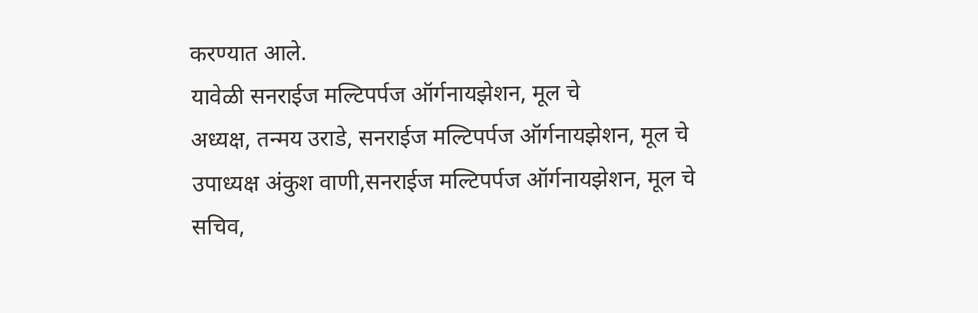करण्यात आले.
यावेळी सनराईज मल्टिपर्पज ऑर्गनायझेशन, मूल चे
अध्यक्ष, तन्मय उराडे, सनराईज मल्टिपर्पज ऑर्गनायझेशन, मूल चे उपाध्यक्ष अंकुश वाणी,सनराईज मल्टिपर्पज ऑर्गनायझेशन, मूल चे
सचिव,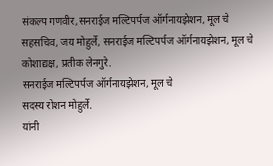संकल्प गणवीर,सनराईज मल्टिपर्पज ऑर्गनायझेशन, मूल चे सहसचिव, जय मोहुर्ले, सनराईज मल्टिपर्पज ऑर्गनायझेशन, मूल चे कोशाद्यक्ष, प्रतीक लेनगुरे.
सनराईज मल्टिपर्पज ऑर्गनायझेशन, मूल चे
सदस्य रोशन मोहुर्ले.
यांनी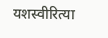यशस्वीरित्या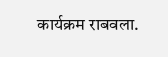कार्यक्रम राबवला.